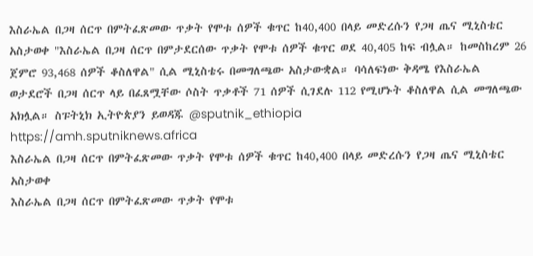እስራኤል በጋዛ ሰርጥ በምትፈጽመው ጥቃት የሞቱ ሰዎች ቁጥር ከ40,400 በላይ መድረሱን የጋዛ ጤና ሚኒስቴር አስታወቀ "እስራኤል በጋዛ ሰርጥ በምታደርሰው ጥቃት የሞቱ ሰዎች ቁጥር ወደ 40,405 ከፍ ብሏል። ከመስከረም 26 ጀምሮ 93,468 ሰዎች ቆስለዋል" ሲል ሚኒስቴሩ በመግለጫው አስታውቋል። ባሳለፍነው ቅዳሜ የእስራኤል ወታደሮች በጋዛ ሰርጥ ላይ በፈጸሟቸው ሶስት ጥቃቶች 71 ሰዎች ሲገደሉ 112 የሚሆኑት ቆስለዋል ሲል መግለጫው አክሏል። ስፑትኒክ ኢትዮጵያን ይወዳጁ @sputnik_ethiopia
https://amh.sputniknews.africa
እስራኤል በጋዛ ሰርጥ በምትፈጽመው ጥቃት የሞቱ ሰዎች ቁጥር ከ40,400 በላይ መድረሱን የጋዛ ጤና ሚኒስቴር አስታወቀ
እስራኤል በጋዛ ሰርጥ በምትፈጽመው ጥቃት የሞቱ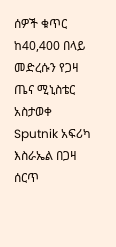ሰዎች ቁጥር ከ40,400 በላይ መድረሱን የጋዛ ጤና ሚኒስቴር አስታወቀ
Sputnik አፍሪካ
እስራኤል በጋዛ ሰርጥ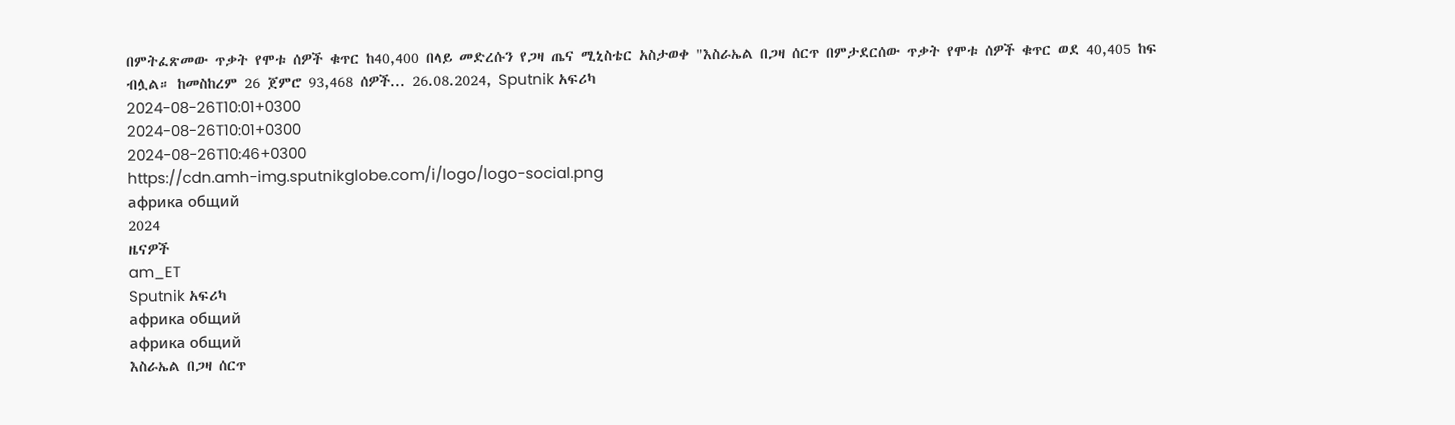በምትፈጽመው ጥቃት የሞቱ ሰዎች ቁጥር ከ40,400 በላይ መድረሱን የጋዛ ጤና ሚኒስቴር አስታወቀ "እስራኤል በጋዛ ሰርጥ በምታደርሰው ጥቃት የሞቱ ሰዎች ቁጥር ወደ 40,405 ከፍ ብሏል። ከመስከረም 26 ጀምሮ 93,468 ሰዎች... 26.08.2024, Sputnik አፍሪካ
2024-08-26T10:01+0300
2024-08-26T10:01+0300
2024-08-26T10:46+0300
https://cdn.amh-img.sputnikglobe.com/i/logo/logo-social.png
африка общий
2024
ዜናዎች
am_ET
Sputnik አፍሪካ
африка общий
африка общий
እስራኤል በጋዛ ሰርጥ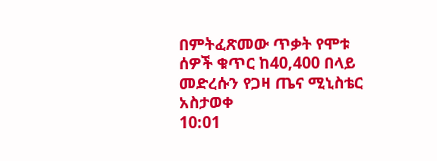በምትፈጽመው ጥቃት የሞቱ ሰዎች ቁጥር ከ40,400 በላይ መድረሱን የጋዛ ጤና ሚኒስቴር አስታወቀ
10:01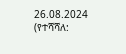26.08.2024 (የተሻሻለ: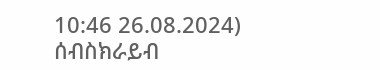10:46 26.08.2024)
ሰብስክራይብ